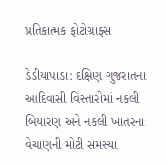પ્રતિકાત્મક ફોટોગ્રાફ્સ

ડેડીયાપાડા: દક્ષિણ ગુજરાતના આદિવાસી વિસ્તારોમાં નકલી બિયારણ અને નકલી ખાતરના વેચાણની મોટી સમસ્યા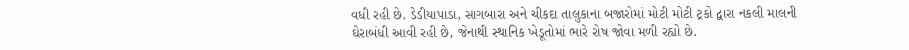વધી રહી છે. ડેડીયાપાડા, સાગબારા અને ચીકદા તાલુકાના બજારોમાં મોટી મોટી ટ્રકો દ્વારા નકલી માલની ઘેરાબંધી આવી રહી છે, જેનાથી સ્થાનિક ખેડૂતોમાં ભારે રોષ જોવા મળી રહ્યો છે.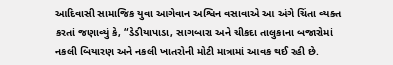આદિવાસી સામાજિક યુવા આગેવાન અશ્વિન વસાવાએ આ અંગે ચિંતા વ્યક્ત કરતાં જણાવ્યું કે, “ડેડીયાપાડા, સાગબારા અને ચીકદા તાલુકાના બજારોમાં નકલી બિયારણ અને નકલી ખાતરોની મોટી માત્રામાં આવક થઈ રહી છે.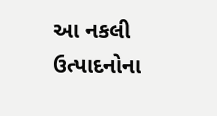આ નકલી ઉત્પાદનોના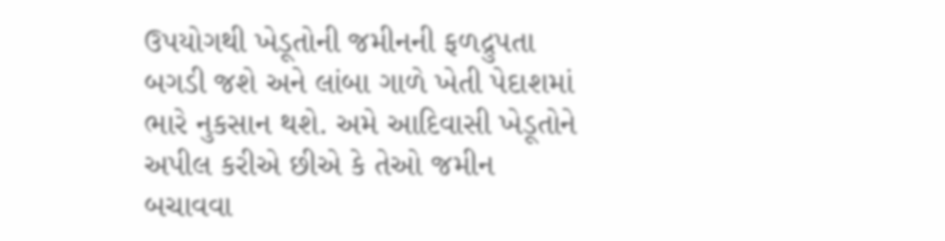ઉપયોગથી ખેડૂતોની જમીનની ફળદ્રુપતા બગડી જશે અને લાંબા ગાળે ખેતી પેદાશમાં ભારે નુકસાન થશે. અમે આદિવાસી ખેડૂતોને અપીલ કરીએ છીએ કે તેઓ જમીન બચાવવા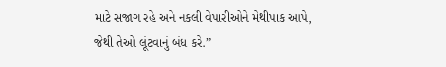માટે સજાગ રહે અને નકલી વેપારીઓને મેથીપાક આપે, જેથી તેઓ લૂંટવાનું બંધ કરે.”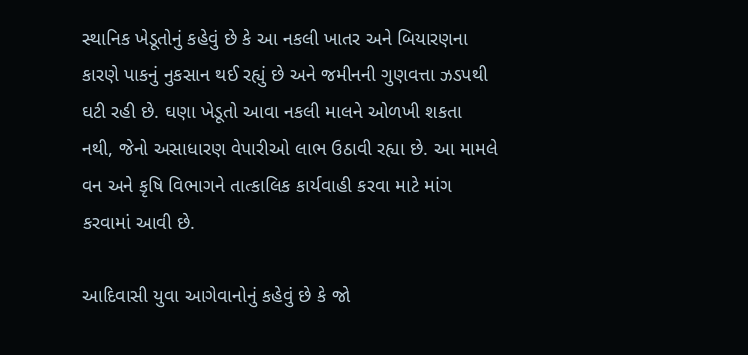સ્થાનિક ખેડૂતોનું કહેવું છે કે આ નકલી ખાતર અને બિયારણના કારણે પાકનું નુકસાન થઈ રહ્યું છે અને જમીનની ગુણવત્તા ઝડપથી ઘટી રહી છે. ઘણા ખેડૂતો આવા નકલી માલને ઓળખી શકતા નથી, જેનો અસાધારણ વેપારીઓ લાભ ઉઠાવી રહ્યા છે. આ મામલે વન અને કૃષિ વિભાગને તાત્કાલિક કાર્યવાહી કરવા માટે માંગ કરવામાં આવી છે.

આદિવાસી યુવા આગેવાનોનું કહેવું છે કે જો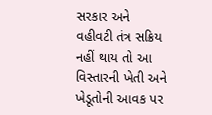સરકાર અને વહીવટી તંત્ર સક્રિય નહીં થાય તો આ વિસ્તારની ખેતી અને ખેડૂતોની આવક પર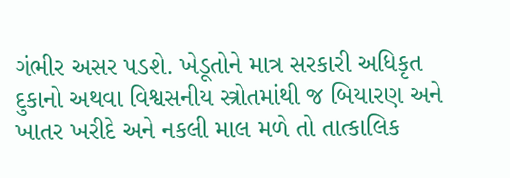ગંભીર અસર પડશે. ખેડૂતોને માત્ર સરકારી અધિકૃત દુકાનો અથવા વિશ્વસનીય સ્ત્રોતમાંથી જ બિયારણ અને ખાતર ખરીદે અને નકલી માલ મળે તો તાત્કાલિક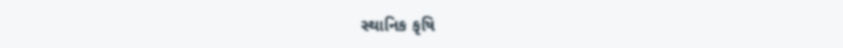સ્થાનિક કૃષિ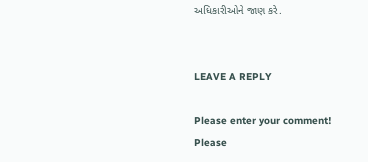અધિકારીઓને જાણ કરે.


LEAVE A REPLY

Please enter your comment!
Please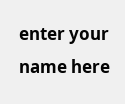enter your name here